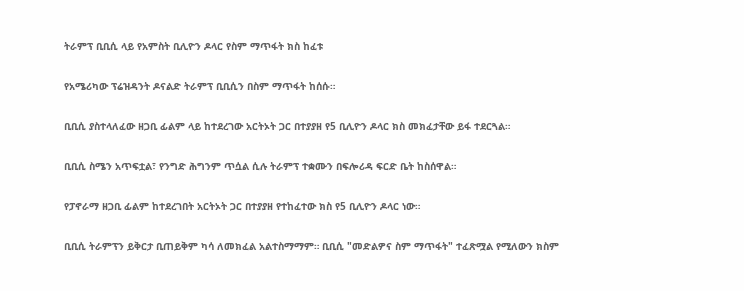ትራምፕ ቢቢሲ ላይ የአምስት ቢሊዮን ዶላር የስም ማጥፋት ክስ ከፈቱ

የአሜሪካው ፕሬዝዳንት ዶናልድ ትራምፕ ቢቢሲን በስም ማጥፋት ከሰሱ።

ቢቢሲ ያስተላለፈው ዘጋቢ ፊልም ላይ ከተደረገው አርትኦት ጋር በተያያዘ የ5 ቢሊዮን ዶላር ክስ መክፈታቸው ይፋ ተደርጓል።

ቢቢሲ ስሜን አጥፍቷል፣ የንግድ ሕግንም ጥሷል ሲሉ ትራምፕ ተቋሙን በፍሎሪዳ ፍርድ ቤት ከስሰዋል።

የፓኖራማ ዘጋቢ ፊልም ከተደረገበት አርትኦት ጋር በተያያዘ የተከፈተው ክስ የ5 ቢሊዮን ዶላር ነው።

ቢቢሲ ትራምፕን ይቅርታ ቢጠይቅም ካሳ ለመክፈል አልተስማማም። ቢቢሲ "መድልዎና ስም ማጥፋት" ተፈጽሟል የሚለውን ክስም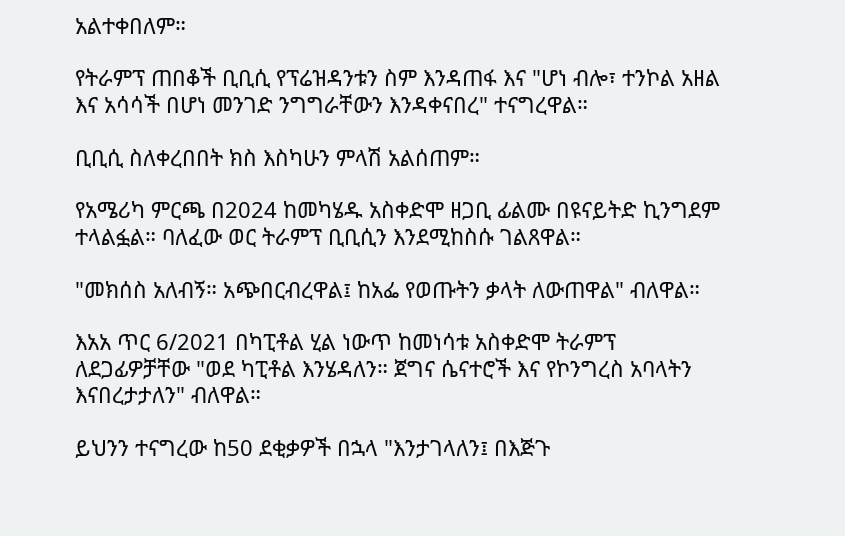አልተቀበለም።

የትራምፕ ጠበቆች ቢቢሲ የፕሬዝዳንቱን ስም እንዳጠፋ እና "ሆነ ብሎ፣ ተንኮል አዘል እና አሳሳች በሆነ መንገድ ንግግራቸውን እንዳቀናበረ" ተናግረዋል።

ቢቢሲ ስለቀረበበት ክስ እስካሁን ምላሽ አልሰጠም።

የአሜሪካ ምርጫ በ2024 ከመካሄዱ አስቀድሞ ዘጋቢ ፊልሙ በዩናይትድ ኪንግደም ተላልፏል። ባለፈው ወር ትራምፕ ቢቢሲን እንደሚከስሱ ገልጸዋል።

"መክሰስ አለብኝ። አጭበርብረዋል፤ ከአፌ የወጡትን ቃላት ለውጠዋል" ብለዋል።

እአአ ጥር 6/2021 በካፒቶል ሂል ነውጥ ከመነሳቱ አስቀድሞ ትራምፕ ለደጋፊዎቻቸው "ወደ ካፒቶል እንሄዳለን። ጀግና ሴናተሮች እና የኮንግረስ አባላትን እናበረታታለን" ብለዋል።

ይህንን ተናግረው ከ50 ደቂቃዎች በኋላ "እንታገላለን፤ በእጅጉ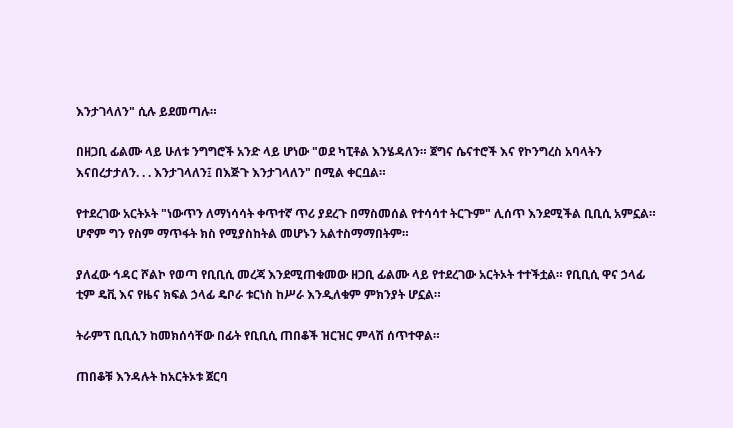እንታገላለን" ሲሉ ይደመጣሉ።

በዘጋቢ ፊልሙ ላይ ሁለቱ ንግግሮች አንድ ላይ ሆነው "ወደ ካፒቶል እንሄዳለን። ጀግና ሴናተሮች እና የኮንግረስ አባላትን እናበረታታለን. . . እንታገላለን፤ በእጅጉ እንታገላለን" በሚል ቀርቧል።

የተደረገው አርትኦት "ነውጥን ለማነሳሳት ቀጥተኛ ጥሪ ያደረጉ በማስመሰል የተሳሳተ ትርጉም" ሊሰጥ እንደሚችል ቢቢሲ አምኗል። ሆኖም ግን የስም ማጥፋት ክስ የሚያስከትል መሆኑን አልተስማማበትም።

ያለፈው ኅዳር ሾልኮ የወጣ የቢቢሲ መረጃ እንደሚጠቁመው ዘጋቢ ፊልሙ ላይ የተደረገው አርትኦት ተተችቷል። የቢቢሲ ዋና ኃላፊ ቲም ዴቪ እና የዜና ክፍል ኃላፊ ዴቦራ ቱርነስ ከሥራ እንዲለቁም ምክንያት ሆኗል።

ትራምፕ ቢቢሲን ከመክሰሳቸው በፊት የቢቢሲ ጠበቆች ዝርዝር ምላሽ ሰጥተዋል።

ጠበቆቹ እንዳሉት ከአርትኦቱ ጀርባ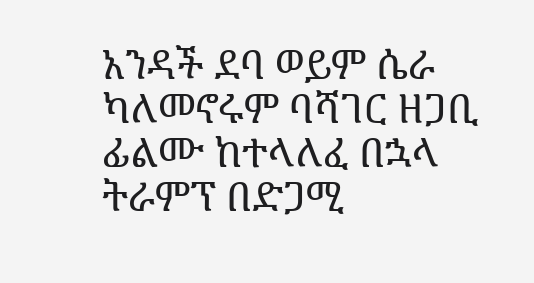አንዳች ደባ ወይም ሴራ ካለመኖሩም ባሻገር ዘጋቢ ፊልሙ ከተላለፈ በኋላ ትራምፕ በድጋሚ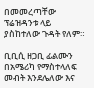በመመረጣቸው ፕሬዝዳንቱ ላይ ያስከተለው ጉዳት የለም።

ቢቢሲ ዘጋቢ ፊልሙን በአሜሪካ የማስተላለፍ መብት እንደሌለው እና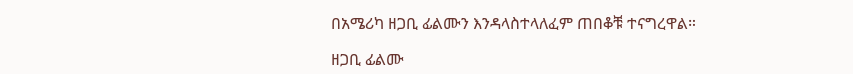በአሜሪካ ዘጋቢ ፊልሙን እንዳላስተላለፈም ጠበቆቹ ተናግረዋል።

ዘጋቢ ፊልሙ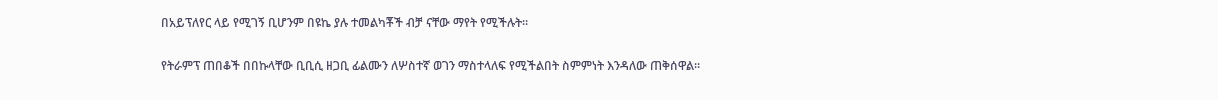በአይፕለየር ላይ የሚገኝ ቢሆንም በዩኬ ያሉ ተመልካቾች ብቻ ናቸው ማየት የሚችሉት።

የትራምፕ ጠበቆች በበኩላቸው ቢቢሲ ዘጋቢ ፊልሙን ለሦስተኛ ወገን ማስተላለፍ የሚችልበት ስምምነት እንዳለው ጠቅሰዋል።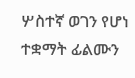ሦስተኛ ወገን የሆነ ተቋማት ፊልሙን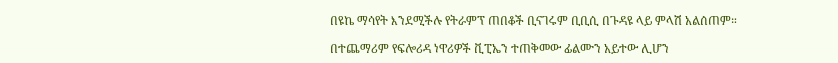በዩኬ ማሳየት እንደሚችሉ የትራምፕ ጠበቆች ቢናገሩም ቢቢሲ በጉዳዩ ላይ ምላሽ አልሰጠም።

በተጨማሪም የፍሎሪዳ ነዋሪዎች ቪፒኤን ተጠቅመው ፊልሙን አይተው ሊሆን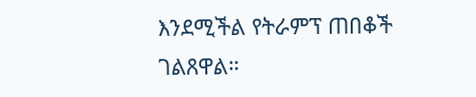እንደሚችል የትራምፕ ጠበቆች ገልጸዋል።